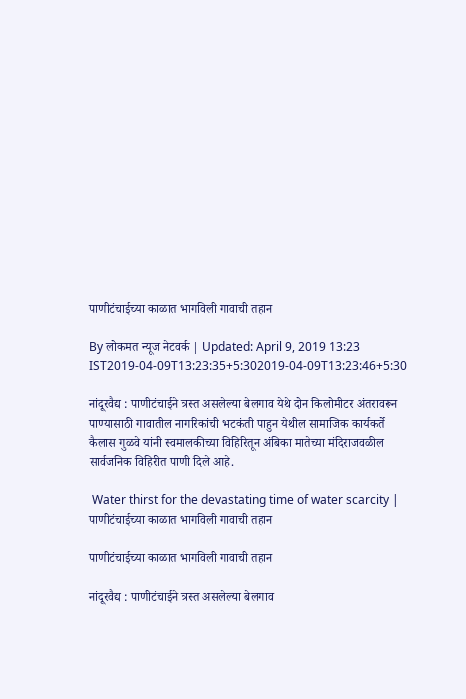पाणीटंचाईच्या काळात भागविली गावाची तहान

By लोकमत न्यूज नेटवर्क | Updated: April 9, 2019 13:23 IST2019-04-09T13:23:35+5:302019-04-09T13:23:46+5:30

नांदूरवैद्य : पाणीटंचाईने त्रस्त असलेल्या बेलगाव येथे दोन किलोमीटर अंतरावरून पाण्यासाठी गावातील नागरिकांची भटकंती पाहुन येथील सामाजिक कार्यकर्ते कैलास गुळवे यांनी स्वमालकीच्या विहिरितून अंबिका मातेच्या मंदिराजवळील सार्वजनिक विहिरीत पाणी दिले आहे.

 Water thirst for the devastating time of water scarcity | पाणीटंचाईच्या काळात भागविली गावाची तहान

पाणीटंचाईच्या काळात भागविली गावाची तहान

नांदूरवैद्य : पाणीटंचाईने त्रस्त असलेल्या बेलगाव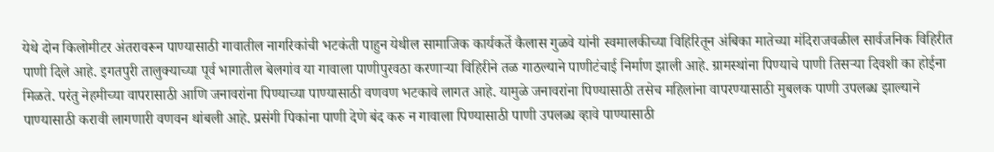येथे दोन किलोमीटर अंतरावरून पाण्यासाठी गावातील नागरिकांची भटकंती पाहुन येथील सामाजिक कार्यकर्ते कैलास गुळवे यांनी स्वमालकीच्या विहिरितून अंबिका मातेच्या मंदिराजवळील सार्वजनिक विहिरीत पाणी दिले आहे. इगतपुरी तालुक्याच्या पूर्व भागातील बेलगांव या गावाला पाणीपुरवठा करणाऱ्या विहिरीने तळ गाठल्याने पाणीटंचाई निर्माण झाली आहे. ग्रामस्थांना पिण्याचे पाणी तिसऱ्या दिवशी का होईना मिळते. परंतु नेहमीच्या वापरासाठी आणि जनावरांना पिण्याच्या पाण्यासाठी वणवण भटकावे लागत आहे. यामुळे जनावरांना पिण्यासाठी तसेच महिलांना वापरण्यासाठी मुबलक पाणी उपलब्ध झाल्याने पाण्यासाठी करावी लागणारी वणवन थांबली आहे. प्रसंगी पिकांना पाणी देणे बंद करु न गावाला पिण्यासाठी पाणी उपलब्ध व्हावे पाण्यासाठी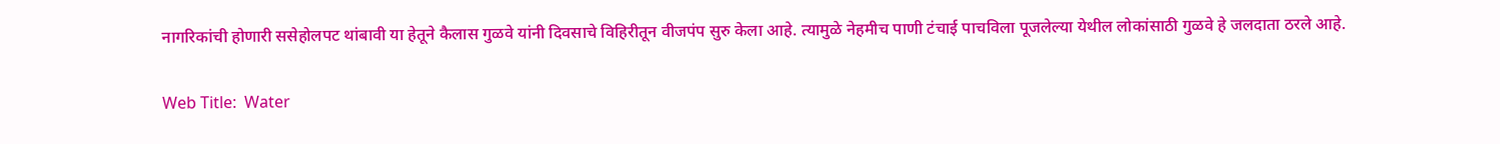नागरिकांची होणारी ससेहोलपट थांबावी या हेतूने कैलास गुळवे यांनी दिवसाचे विहिरीतून वीजपंप सुरु केला आहे. त्यामुळे नेहमीच पाणी टंचाई पाचविला पूजलेल्या येथील लोकांसाठी गुळवे हे जलदाता ठरले आहे.

Web Title:  Water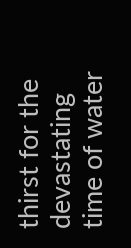thirst for the devastating time of water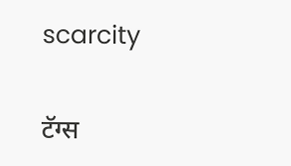scarcity

टॅग्स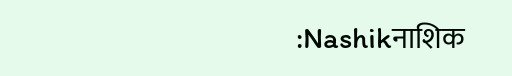:Nashikनाशिक